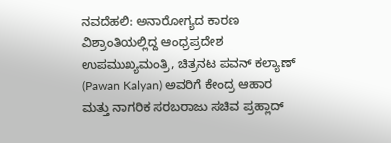ನವದೆಹಲಿ: ಅನಾರೋಗ್ಯದ ಕಾರಣ ವಿಶ್ರಾಂತಿಯಲ್ಲಿದ್ದ ಆಂಧ್ರಪ್ರದೇಶ ಉಪಮುಖ್ಯಮಂತ್ರಿ, ಚಿತ್ರನಟ ಪವನ್ ಕಲ್ಯಾಣ್ (Pawan Kalyan) ಅವರಿಗೆ ಕೇಂದ್ರ ಆಹಾರ ಮತ್ತು ನಾಗರಿಕ ಸರಬರಾಜು ಸಚಿವ ಪ್ರಹ್ಲಾದ್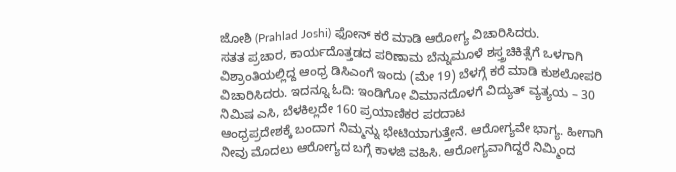ಜೋಶಿ (Prahlad Joshi) ಫೋನ್ ಕರೆ ಮಾಡಿ ಆರೋಗ್ಯ ವಿಚಾರಿಸಿದರು.
ಸತತ ಪ್ರಚಾರ, ಕಾರ್ಯದೊತ್ತಡದ ಪರಿಣಾಮ ಬೆನ್ನುಮೂಳೆ ಶಸ್ತ್ರಚಿಕಿತ್ಸೆಗೆ ಒಳಗಾಗಿ ವಿಶ್ರಾಂತಿಯಲ್ಲಿದ್ದ ಆಂಧ್ರ ಡಿಸಿಎಂಗೆ ಇಂದು (ಮೇ 19) ಬೆಳಗ್ಗೆ ಕರೆ ಮಾಡಿ ಕುಶಲೋಪರಿ ವಿಚಾರಿಸಿದರು. ಇದನ್ನೂ ಓದಿ: ಇಂಡಿಗೋ ವಿಮಾನದೊಳಗೆ ವಿದ್ಯುತ್ ವ್ಯತ್ಯಯ – 30 ನಿಮಿಷ ಎಸಿ, ಬೆಳಕಿಲ್ಲದೇ 160 ಪ್ರಯಾಣಿಕರ ಪರದಾಟ
ಆಂಧ್ರಪ್ರದೇಶಕ್ಕೆ ಬಂದಾಗ ನಿಮ್ಮನ್ನು ಭೇಟಿಯಾಗುತ್ತೇನೆ. ಆರೋಗ್ಯವೇ ಭಾಗ್ಯ. ಹೀಗಾಗಿ ನೀವು ಮೊದಲು ಆರೋಗ್ಯದ ಬಗ್ಗೆ ಕಾಳಜಿ ವಹಿಸಿ. ಆರೋಗ್ಯವಾಗಿದ್ದರೆ ನಿಮ್ಮಿಂದ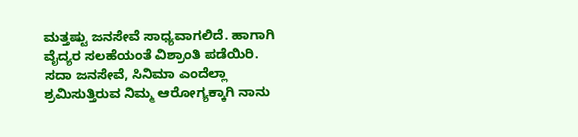ಮತ್ತಷ್ಟು ಜನಸೇವೆ ಸಾಧ್ಯವಾಗಲಿದೆ. ಹಾಗಾಗಿ ವೈದ್ಯರ ಸಲಹೆಯಂತೆ ವಿಶ್ರಾಂತಿ ಪಡೆಯಿರಿ. ಸದಾ ಜನಸೇವೆ, ಸಿನಿಮಾ ಎಂದೆಲ್ಲಾ ಶ್ರಮಿಸುತ್ತಿರುವ ನಿಮ್ಮ ಆರೋಗ್ಯಕ್ಕಾಗಿ ನಾನು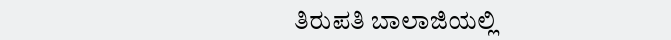ತಿರುಪತಿ ಬಾಲಾಜಿಯಲ್ಲಿ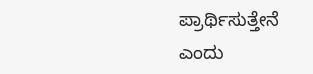ಪ್ರಾರ್ಥಿಸುತ್ತೇನೆ ಎಂದು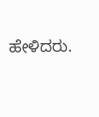ಹೇಳಿದರು.